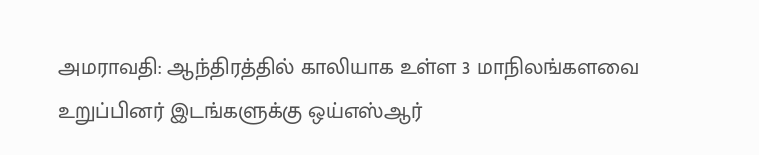அமராவதி: ஆந்திரத்தில் காலியாக உள்ள 3 மாநிலங்களவை உறுப்பினர் இடங்களுக்கு ஒய்எஸ்ஆர்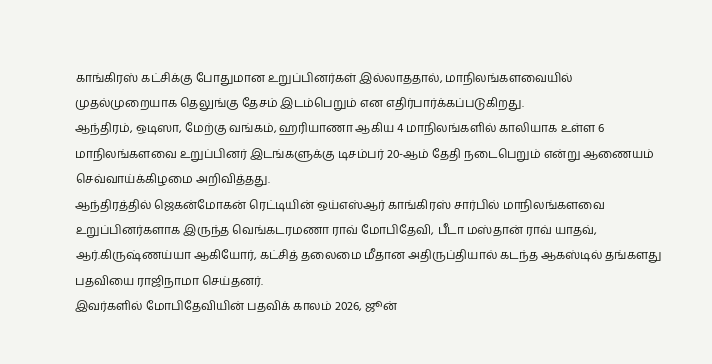காங்கிரஸ் கட்சிக்கு போதுமான உறுப்பினர்கள் இல்லாததால், மாநிலங்களவையில் முதல்முறையாக தெலுங்கு தேசம் இடம்பெறும் என எதிர்பார்க்கப்படுகிறது.
ஆந்திரம், ஒடிஸா, மேற்கு வங்கம், ஹரியாணா ஆகிய 4 மாநிலங்களில் காலியாக உள்ள 6 மாநிலங்களவை உறுப்பினர் இடங்களுக்கு டிசம்பர் 20-ஆம் தேதி நடைபெறும் என்று ஆணையம் செவ்வாய்க்கிழமை அறிவித்தது.
ஆந்திரத்தில் ஜெகன்மோகன் ரெட்டியின் ஒய்எஸ்ஆர் காங்கிரஸ் சார்பில் மாநிலங்களவை உறுப்பினர்களாக இருந்த வெங்கடரமணா ராவ் மோபிதேவி, பீடா மஸ்தான் ராவ் யாதவ், ஆர்.கிருஷ்ணய்யா ஆகியோர், கட்சித் தலைமை மீதான அதிருப்தியால் கடந்த ஆகஸ்டில் தங்களது பதவியை ராஜிநாமா செய்தனர்.
இவர்களில் மோபிதேவியின் பதவிக் காலம் 2026, ஜூன்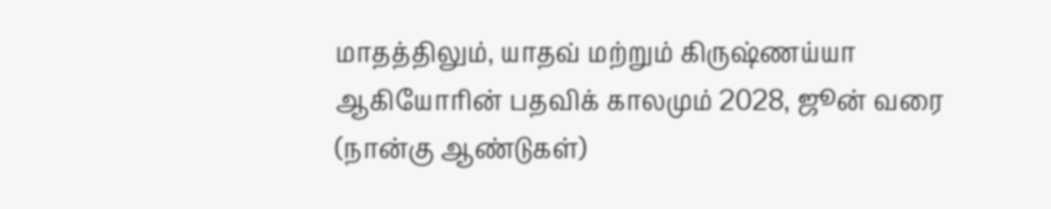மாதத்திலும், யாதவ் மற்றும் கிருஷ்ணய்யா ஆகியோரின் பதவிக் காலமும் 2028, ஜூன் வரை (நான்கு ஆண்டுகள்)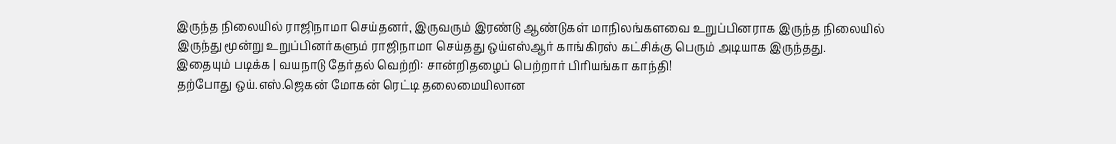இருந்த நிலையில் ராஜிநாமா செய்தனர், இருவரும் இரண்டு ஆண்டுகள் மாநிலங்களவை உறுப்பினராக இருந்த நிலையில் இருந்து மூன்று உறுப்பினர்களும் ராஜிநாமா செய்தது ஒய்எஸ்ஆர் காங்கிரஸ் கட்சிக்கு பெரும் அடியாக இருந்தது.
இதையும் படிக்க | வயநாடு தேர்தல் வெற்றி: சான்றிதழைப் பெற்றார் பிரியங்கா காந்தி!
தற்போது ஒய்.எஸ்.ஜெகன் மோகன் ரெட்டி தலைமையிலான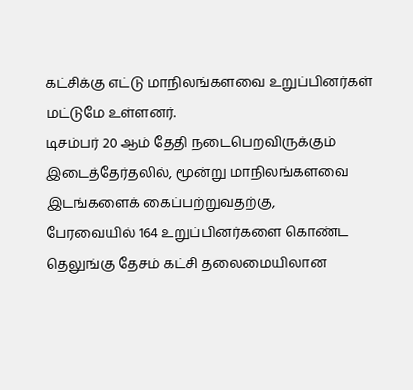கட்சிக்கு எட்டு மாநிலங்களவை உறுப்பினர்கள் மட்டுமே உள்ளனர்.
டிசம்பர் 20 ஆம் தேதி நடைபெறவிருக்கும் இடைத்தேர்தலில், மூன்று மாநிலங்களவை இடங்களைக் கைப்பற்றுவதற்கு,
பேரவையில் 164 உறுப்பினர்களை கொண்ட தெலுங்கு தேசம் கட்சி தலைமையிலான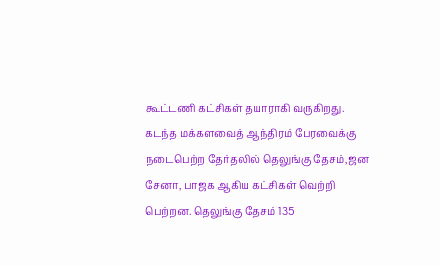கூட்டணி கட்சிகள் தயாராகி வருகிறது.
கடந்த மக்களவைத் ஆந்திரம் பேரவைக்கு நடைபெற்ற தேர்தலில் தெலுங்கு தேசம்,ஜன சேனா, பாஜக ஆகிய கட்சிகள் வெற்றி பெற்றன. தெலுங்கு தேசம் 135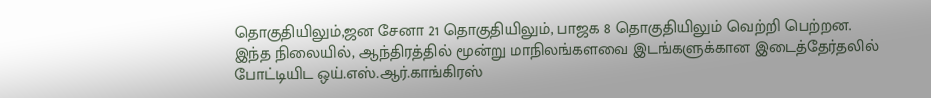தொகுதியிலும்,ஜன சேனா 21 தொகுதியிலும், பாஜக 8 தொகுதியிலும் வெற்றி பெற்றன.
இந்த நிலையில், ஆந்திரத்தில் மூன்று மாநிலங்களவை இடங்களுக்கான இடைத்தேர்தலில் போட்டியிட ஒய்.எஸ்.ஆர்.காங்கிரஸ்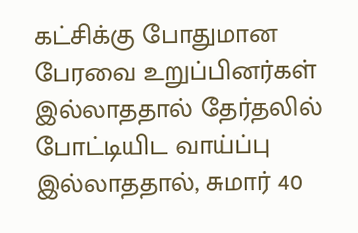கட்சிக்கு போதுமான பேரவை உறுப்பினர்கள் இல்லாததால் தேர்தலில் போட்டியிட வாய்ப்பு இல்லாததால், சுமார் 40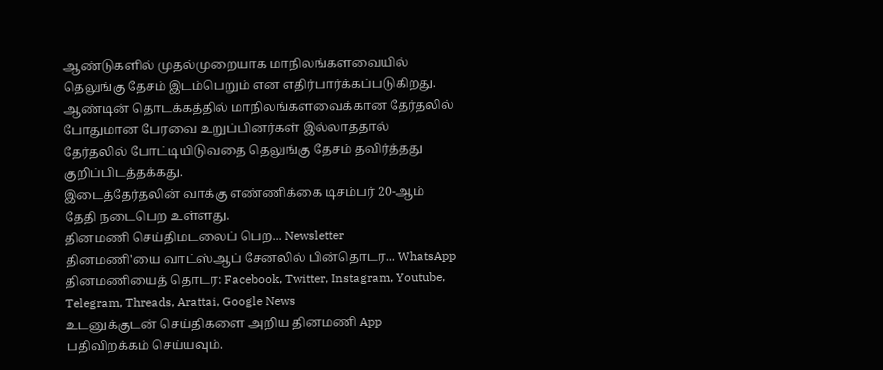ஆண்டுகளில் முதல்முறையாக மாநிலங்களவையில் தெலுங்கு தேசம் இடம்பெறும் என எதிர்பார்க்கப்படுகிறது.
ஆண்டின் தொடக்கத்தில் மாநிலங்களவைக்கான தேர்தலில் போதுமான பேரவை உறுப்பினர்கள் இல்லாததால் தேர்தலில் போட்டியிடுவதை தெலுங்கு தேசம் தவிர்த்தது குறிப்பிடத்தக்கது.
இடைத்தேர்தலின் வாக்கு எண்ணிக்கை டிசம்பர் 20-ஆம் தேதி நடைபெற உள்ளது.
தினமணி செய்திமடலைப் பெற... Newsletter
தினமணி'யை வாட்ஸ்ஆப் சேனலில் பின்தொடர... WhatsApp
தினமணியைத் தொடர: Facebook, Twitter, Instagram, Youtube, Telegram, Threads, Arattai, Google News
உடனுக்குடன் செய்திகளை அறிய தினமணி App பதிவிறக்கம் செய்யவும்.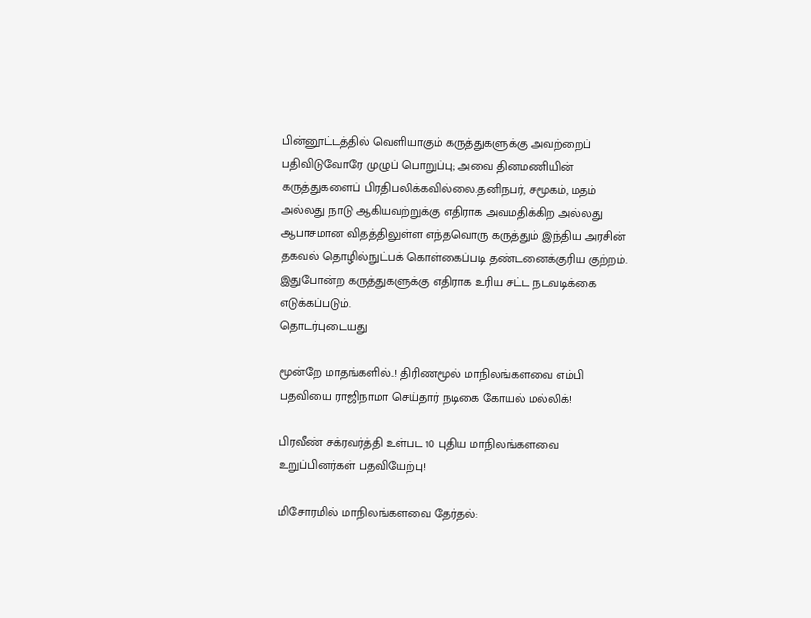பின்னூட்டத்தில் வெளியாகும் கருத்துகளுக்கு அவற்றைப் பதிவிடுவோரே முழுப் பொறுப்பு; அவை தினமணியின் கருத்துகளைப் பிரதிபலிக்கவில்லை.தனிநபர், சமூகம், மதம் அல்லது நாடு ஆகியவற்றுக்கு எதிராக அவமதிக்கிற அல்லது ஆபாசமான விதத்திலுள்ள எந்தவொரு கருத்தும் இந்திய அரசின் தகவல் தொழில்நுட்பக் கொள்கைப்படி தண்டனைக்குரிய குற்றம். இதுபோன்ற கருத்துகளுக்கு எதிராக உரிய சட்ட நடவடிக்கை எடுக்கப்படும்.
தொடர்புடையது

மூன்றே மாதங்களில்..! திரிணமூல் மாநிலங்களவை எம்பி பதவியை ராஜிநாமா செய்தார் நடிகை கோயல் மல்லிக்!

பிரவீண் சக்ரவர்த்தி உள்பட 10 புதிய மாநிலங்களவை உறுப்பினர்கள் பதவியேற்பு!

மிசோரமில் மாநிலங்களவை தேர்தல்: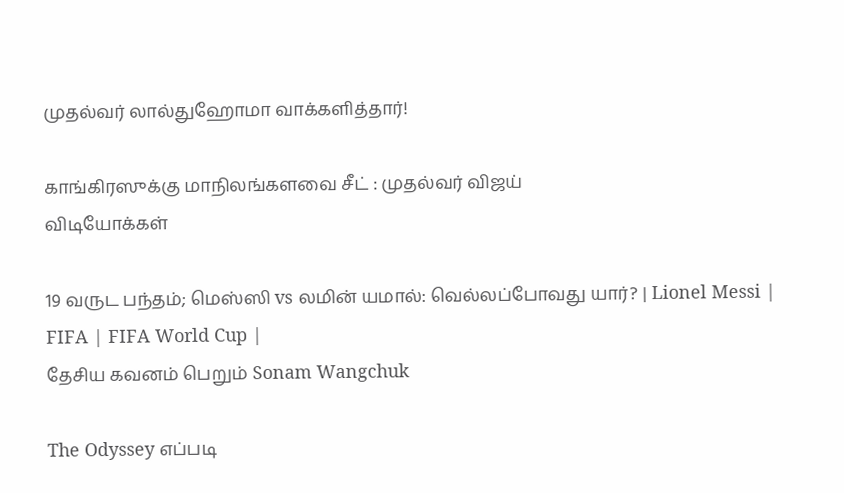முதல்வர் லால்துஹோமா வாக்களித்தார்!

காங்கிரஸுக்கு மாநிலங்களவை சீட் : முதல்வர் விஜய்
விடியோக்கள்

19 வருட பந்தம்; மெஸ்ஸி vs லமின் யமால்: வெல்லப்போவது யார்? | Lionel Messi | FIFA | FIFA World Cup |
தேசிய கவனம் பெறும் Sonam Wangchuk

The Odyssey எப்படி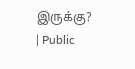இருக்கு? | Public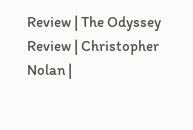Review | The Odyssey Review | Christopher Nolan |